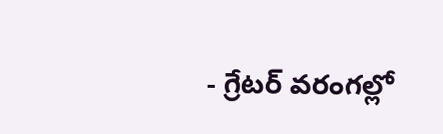- గ్రేటర్ వరంగల్లో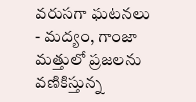వరుసగా ఘటనలు
- మద్యం, గాంజా మత్తులో ప్రజలను వణికిస్తున్న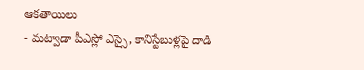ఆకతాయిలు
- మట్వాడా పీఎస్లో ఎస్సై, కానిస్టేబుళ్లపై దాడి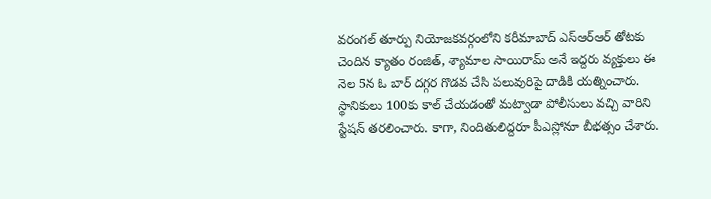వరంగల్ తూర్పు నియోజకవర్గంలోని కరీమాబాద్ ఎస్ఆర్ఆర్ తోటకు చెందిన క్యాతం రంజిత్, శ్యామాల సాయిరామ్ అనే ఇద్దరు వ్యక్తులు ఈ నెల 5న ఓ బార్ దగ్గర గొడవ చేసి పలువురిపై దాడికి యత్నించారు. స్థానికులు 100కు కాల్ చేయడంతో మట్వాడా పోలీసులు వచ్చి వారిని స్టేషన్ తరలించారు. కాగా, నిందితులిద్దరూ పీఎస్లోనూ బీభత్సం చేశారు.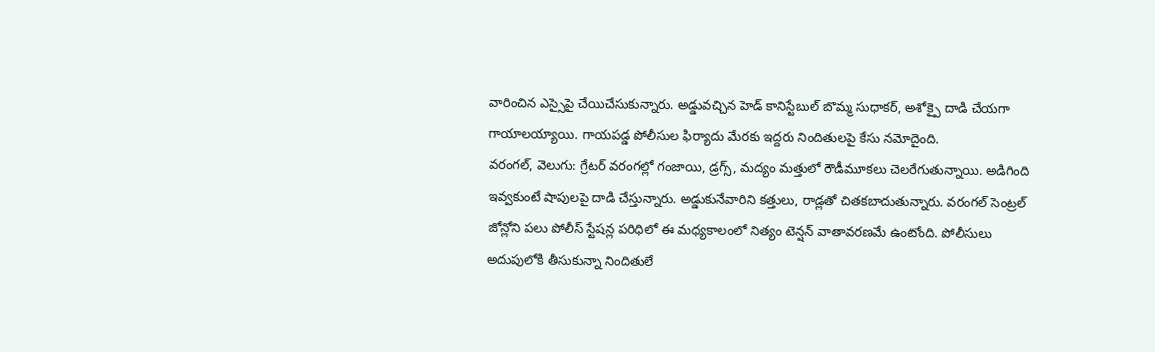వారించిన ఎస్సైపై చేయిచేసుకున్నారు. అడ్డువచ్చిన హెడ్ కానిస్టేబుల్ బొమ్మ సుధాకర్, అశోక్పై దాడి చేయగా గాయాలయ్యాయి. గాయపడ్డ పోలీసుల ఫిర్యాదు మేరకు ఇద్దరు నిందితులపై కేసు నమోదైంది.
వరంగల్, వెలుగు: గ్రేటర్ వరంగల్లో గంజాయి, డ్రగ్స్, మద్యం మత్తులో రౌడీమూకలు చెలరేగుతున్నాయి. అడిగింది ఇవ్వకుంటే షాపులపై దాడి చేస్తున్నారు. అడ్డుకునేవారిని కత్తులు, రాడ్లతో చితకబాదుతున్నారు. వరంగల్ సెంట్రల్ జోన్లోని పలు పోలీస్ స్టేషన్ల పరిధిలో ఈ మధ్యకాలంలో నిత్యం టెన్షన్ వాతావరణమే ఉంటోంది. పోలీసులు అదుపులోకి తీసుకున్నా నిందితులే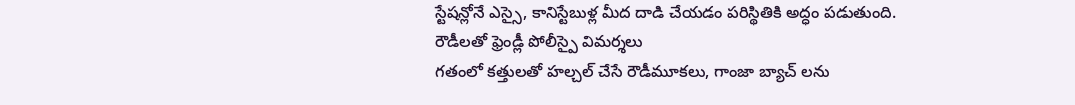స్టేషన్లోనే ఎస్సై, కానిస్టేబుళ్ల మీద దాడి చేయడం పరిస్థితికి అద్ధం పడుతుంది.
రౌడీలతో ఫ్రెండ్లీ పోలీస్పై విమర్శలు
గతంలో కత్తులతో హల్చల్ చేసే రౌడీమూకలు, గాంజా బ్యాచ్ లను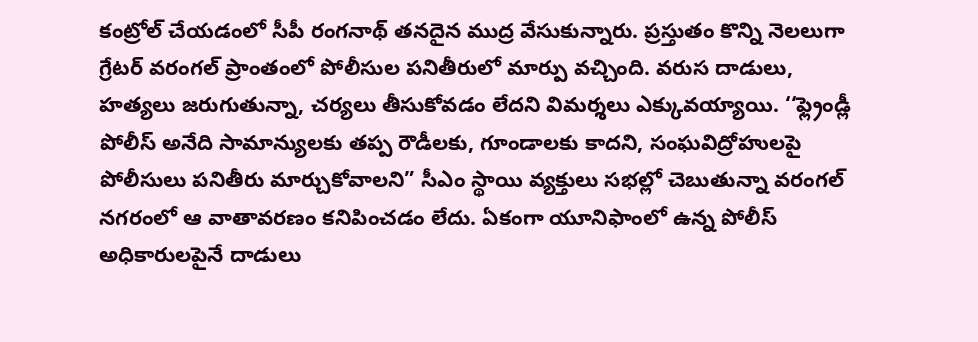కంట్రోల్ చేయడంలో సీపీ రంగనాథ్ తనదైన ముద్ర వేసుకున్నారు. ప్రస్తుతం కొన్ని నెలలుగా గ్రేటర్ వరంగల్ ప్రాంతంలో పోలీసుల పనితీరులో మార్పు వచ్చింది. వరుస దాడులు, హత్యలు జరుగుతున్నా, చర్యలు తీసుకోవడం లేదని విమర్శలు ఎక్కువయ్యాయి. ‘‘ఫ్ల్రెండ్లీ పోలీస్ అనేది సామాన్యులకు తప్ప రౌడీలకు, గూండాలకు కాదని, సంఘవిద్రోహులపై పోలీసులు పనితీరు మార్చుకోవాలని” సీఎం స్థాయి వ్యక్తులు సభల్లో చెబుతున్నా వరంగల్ నగరంలో ఆ వాతావరణం కనిపించడం లేదు. ఏకంగా యూనిఫాంలో ఉన్న పోలీస్ అధికారులపైనే దాడులు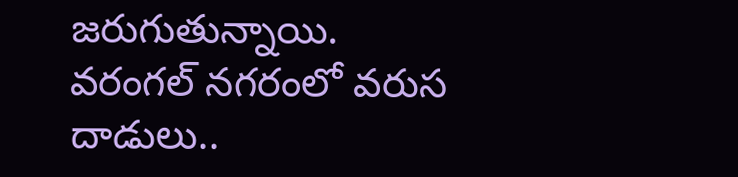జరుగుతున్నాయి.
వరంగల్ నగరంలో వరుస దాడులు..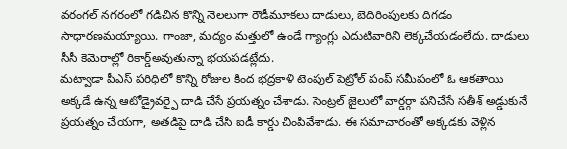వరంగల్ నగరంలో గడిచిన కొన్ని నెలలుగా రౌడీమూకలు దాడులు, బెదిరింపులకు దిగడం సాధారణమయ్యాయి. గాంజా, మద్యం మత్తులో ఉండే గ్యాంగ్లు ఎదుటివారిని లెక్కచేయడంలేదు. దాడులు సీసీ కెమెరాల్లో రికార్డ్అవుతున్నా భయపడట్లేదు.
మట్వాడా పీఎస్ పరిధిలో కొన్ని రోజుల కింద భద్రకాళి టెంపుల్ పెట్రోల్ పంప్ సమీపంలో ఓ ఆకతాయి అక్కడే ఉన్న ఆటోడ్రైవర్పై దాడి చేసే ప్రయత్నం చేశాడు. సెంట్రల్ జైలులో వార్డర్గా పనిచేసే సతీశ్ అడ్డుకునే ప్రయత్నం చేయగా, అతడిపై దాడి చేసి ఐడీ కార్డు చింపివేశాడు. ఈ సమాచారంతో అక్కడకు వెళ్లిన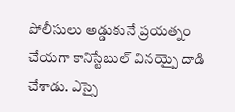పోలీసులు అడ్డుకునే ప్రయత్నం చేయగా కానిస్టేబుల్ వినయ్పై దాడి చేశాడు. ఎస్సై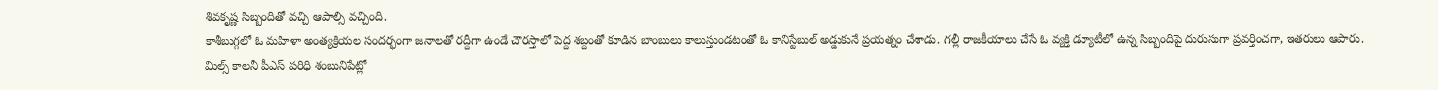శివకృష్ణ సిబ్బందితో వచ్చి ఆపాల్సి వచ్చింది.
కాశీబుగ్గలో ఓ మహిళా అంత్యక్రియల సందర్భంగా జనాలతో రద్దీగా ఉండే చౌరస్తాలో పెద్ద శబ్దంతో కూడిన బాంబులు కాలుస్తుండటంతో ఓ కానిస్టేబుల్ అడ్డుకునే ప్రయత్నం చేశాడు. గల్లీ రాజకీయాలు చేసే ఓ వ్యక్తి డ్యూటీలో ఉన్న సిబ్బందిపై దురుసుగా ప్రవర్తించగా, ఇతరులు ఆపారు.
మిల్స్ కాలనీ పీఎస్ పరిధి శంబునిపేట్లో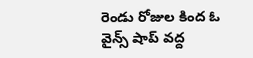రెండు రోజుల కింద ఓ వైన్స్ షాప్ వద్ద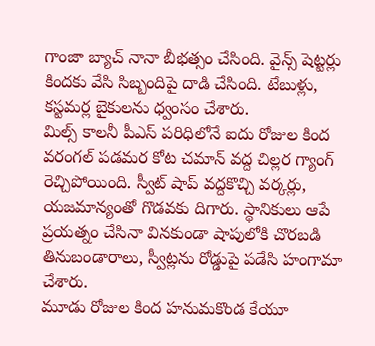గాంజా బ్యాచ్ నానా బీభత్సం చేసింది. వైన్స్ షెట్టర్లు కిందకు వేసి సిబ్బందిపై దాడి చేసింది. టేబుళ్లు, కస్టమర్ల బైకులను ధ్వంసం చేశారు.
మిల్స్ కాలనీ పీఎస్ పరిధిలోనే ఐదు రోజుల కింద వరంగల్ పడమర కోట చమాన్ వద్ద చిల్లర గ్యాంగ్ రెచ్చిపోయింది. స్వీట్ షాప్ వద్దకొచ్చి వర్కర్లు, యజమాన్యంతో గొడవకు దిగారు. స్థానికులు ఆపే ప్రయత్నం చేసినా వినకుండా షాపులోకి చొరబడి తినుబండారాలు, స్వీట్లను రోడ్డుపై పడేసి హంగామా చేశారు.
మూడు రోజుల కింద హనుమకొండ కేయూ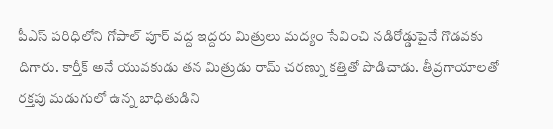పీఎస్ పరిధిలోని గోపాల్ పూర్ వద్ద ఇద్దరు మిత్రులు మద్యం సేవించి నడిరోడ్డుపైనే గొడవకు దిగారు. కార్తీక్ అనే యువకుడు తన మిత్రుడు రామ్ చరణ్ను కత్తితో పొడిచాడు. తీవ్రగాయాలతో రక్తపు మడుగులో ఉన్న బాధితుడిని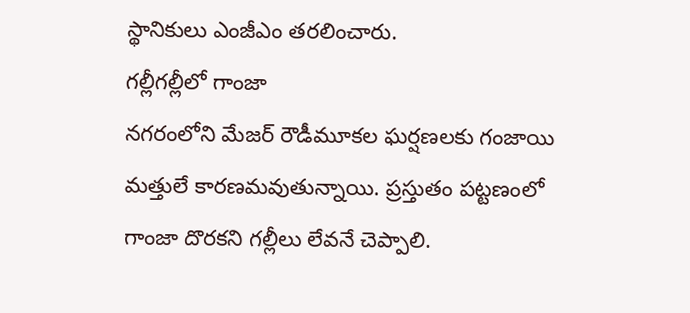స్థానికులు ఎంజీఎం తరలించారు.
గల్లీగల్లీలో గాంజా
నగరంలోని మేజర్ రౌడీమూకల ఘర్షణలకు గంజాయి మత్తులే కారణమవుతున్నాయి. ప్రస్తుతం పట్టణంలో గాంజా దొరకని గల్లీలు లేవనే చెప్పాలి.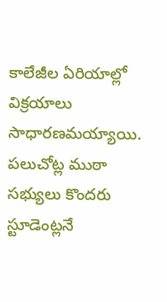కాలేజీల ఏరియాల్లో విక్రయాలు సాధారణమయ్యాయి. పలుచోట్ల ముఠా సభ్యులు కొందరు స్టూడెంట్లనే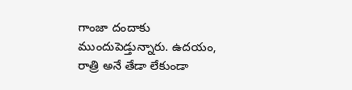గాంజా దందాకు ముందుపెడ్తున్నారు. ఉదయం, రాత్రి అనే తేడా లేకుండా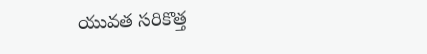యువత సరికొత్త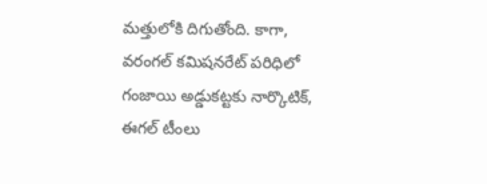మత్తులోకి దిగుతోంది. కాగా, వరంగల్ కమిషనరేట్ పరిధిలో గంజాయి అడ్డుకట్టకు నార్కొటిక్, ఈగల్ టీంలు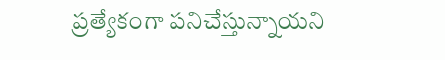ప్రత్యేకంగా పనిచేస్తున్నాయని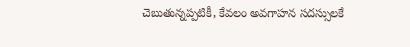చెబుతున్నప్పటికీ, కేవలం అవగాహన సదస్సులకే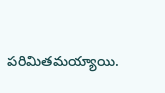పరిమితమయ్యాయి.